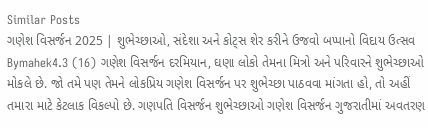Similar Posts
ગણેશ વિસર્જન 2025 | શુભેચ્છાઓ, સંદેશા અને કોટ્સ શેર કરીને ઉજવો બપ્પાનો વિદાય ઉત્સવ
Bymahek4.3 (16) ગણેશ વિસર્જન દરમિયાન, ઘણા લોકો તેમના મિત્રો અને પરિવારને શુભેચ્છાઓ મોકલે છે. જો તમે પણ તેમને લોકપ્રિય ગણેશ વિસર્જન પર શુભેચ્છા પાઠવવા માંગતા હો, તો અહીં તમારા માટે કેટલાક વિકલ્પો છે. ગણપતિ વિસર્જન શુભેચ્છાઓ ગણેશ વિસર્જન ગુજરાતીમાં અવતરણ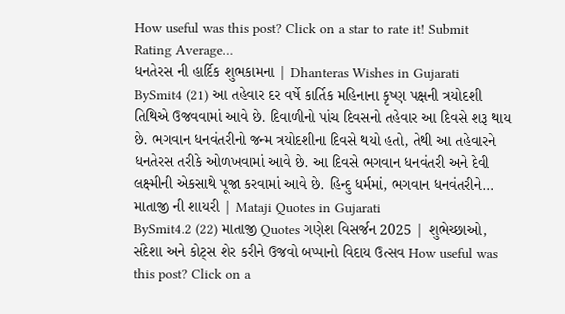How useful was this post? Click on a star to rate it! Submit Rating Average…
ધનતેરસ ની હાર્દિક શુભકામના | Dhanteras Wishes in Gujarati
BySmit4 (21) આ તહેવાર દર વર્ષે કાર્તિક મહિનાના કૃષ્ણ પક્ષની ત્રયોદશી તિથિએ ઉજવવામાં આવે છે. દિવાળીનો પાંચ દિવસનો તહેવાર આ દિવસે શરૂ થાય છે. ભગવાન ધનવંતરીનો જન્મ ત્રયોદશીના દિવસે થયો હતો, તેથી આ તહેવારને ધનતેરસ તરીકે ઓળખવામાં આવે છે. આ દિવસે ભગવાન ધનવંતરી અને દેવી લક્ષ્મીની એકસાથે પૂજા કરવામાં આવે છે. હિન્દુ ધર્મમાં, ભગવાન ધનવંતરીને…
માતાજી ની શાયરી | Mataji Quotes in Gujarati
BySmit4.2 (22) માતાજી Quotes ગણેશ વિસર્જન 2025 | શુભેચ્છાઓ, સંદેશા અને કોટ્સ શેર કરીને ઉજવો બપ્પાનો વિદાય ઉત્સવ How useful was this post? Click on a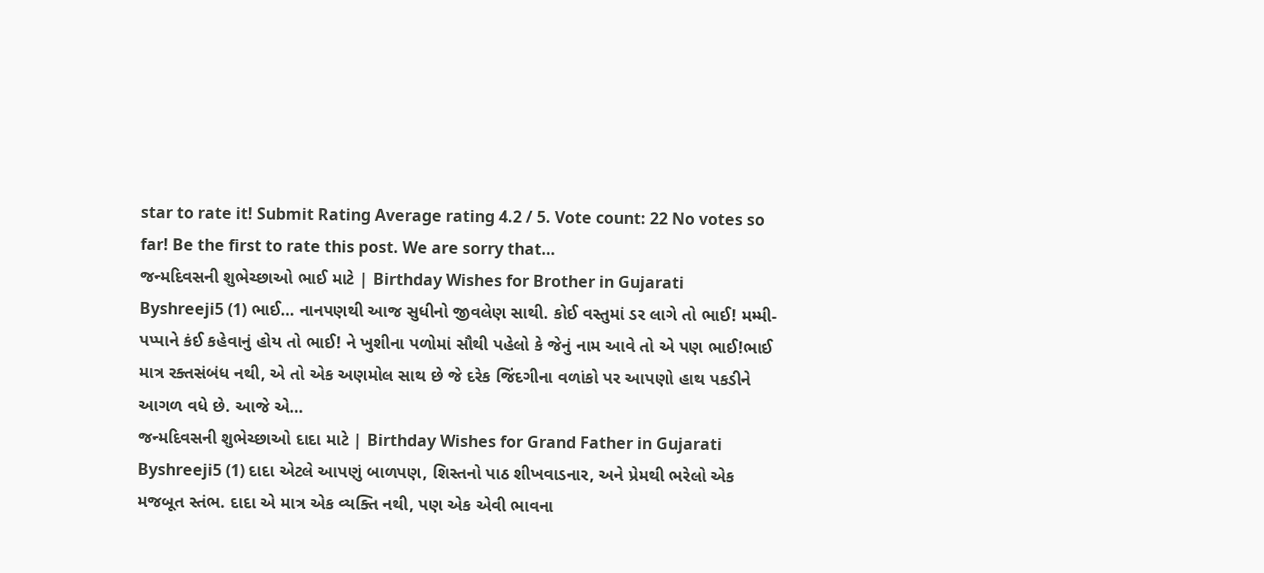star to rate it! Submit Rating Average rating 4.2 / 5. Vote count: 22 No votes so far! Be the first to rate this post. We are sorry that…
જન્મદિવસની શુભેચ્છાઓ ભાઈ માટે | Birthday Wishes for Brother in Gujarati
Byshreeji5 (1) ભાઈ… નાનપણથી આજ સુધીનો જીવલેણ સાથી. કોઈ વસ્તુમાં ડર લાગે તો ભાઈ! મમ્મી-પપ્પાને કંઈ કહેવાનું હોય તો ભાઈ! ને ખુશીના પળોમાં સૌથી પહેલો કે જેનું નામ આવે તો એ પણ ભાઈ!ભાઈ માત્ર રક્તસંબંધ નથી, એ તો એક અણમોલ સાથ છે જે દરેક જિંદગીના વળાંકો પર આપણો હાથ પકડીને આગળ વધે છે. આજે એ…
જન્મદિવસની શુભેચ્છાઓ દાદા માટે | Birthday Wishes for Grand Father in Gujarati
Byshreeji5 (1) દાદા એટલે આપણું બાળપણ, શિસ્તનો પાઠ શીખવાડનાર, અને પ્રેમથી ભરેલો એક મજબૂત સ્તંભ. દાદા એ માત્ર એક વ્યક્તિ નથી, પણ એક એવી ભાવના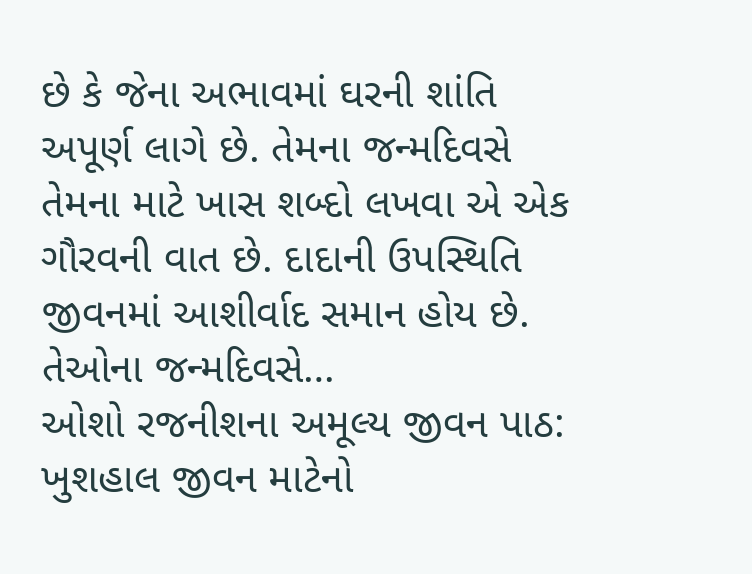છે કે જેના અભાવમાં ઘરની શાંતિ અપૂર્ણ લાગે છે. તેમના જન્મદિવસે તેમના માટે ખાસ શબ્દો લખવા એ એક ગૌરવની વાત છે. દાદાની ઉપસ્થિતિ જીવનમાં આશીર્વાદ સમાન હોય છે. તેઓના જન્મદિવસે…
ઓશો રજનીશના અમૂલ્ય જીવન પાઠ: ખુશહાલ જીવન માટેનો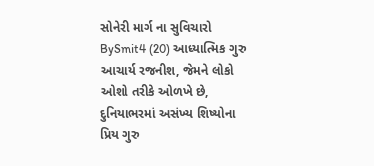સોનેરી માર્ગ ના સુવિચારો
BySmit4 (20) આધ્યાત્મિક ગુરુ આચાર્ય રજનીશ, જેમને લોકો ઓશો તરીકે ઓળખે છે, દુનિયાભરમાં અસંખ્ય શિષ્યોના પ્રિય ગુરુ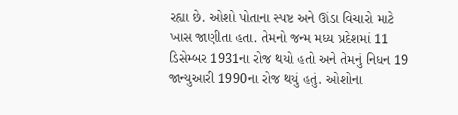રહ્યા છે. ઓશો પોતાના સ્પષ્ટ અને ઊંડા વિચારો માટે ખાસ જાણીતા હતા. તેમનો જન્મ મધ્ય પ્રદેશમાં 11 ડિસેમ્બર 1931ના રોજ થયો હતો અને તેમનું નિધન 19 જાન્યુઆરી 1990ના રોજ થયું હતું. ઓશોના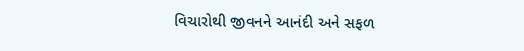વિચારોથી જીવનને આનંદી અને સફળ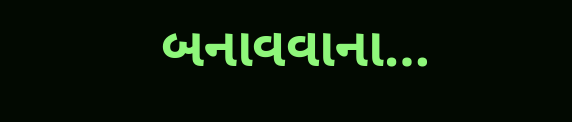બનાવવાના…